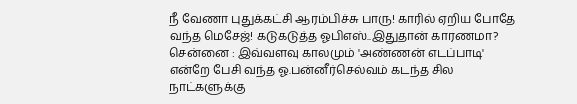நீ வேணா புதுக்கட்சி ஆரம்பிச்சு பாரு! காரில் ஏறிய போதே வந்த மெசேஜ்! கடுகடுத்த ஓபிஎஸ்..இதுதான் காரணமா?
சென்னை : இவ்வளவு காலமும் 'அண்ணன் எடப்பாடி' என்றே பேசி வந்த ஓ.பன்னீர்செல்வம் கடந்த சில நாட்களுக்கு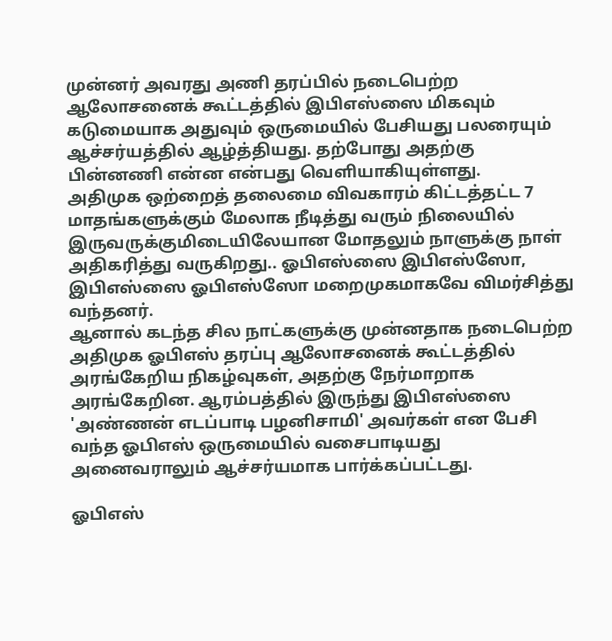முன்னர் அவரது அணி தரப்பில் நடைபெற்ற ஆலோசனைக் கூட்டத்தில் இபிஎஸ்ஸை மிகவும் கடுமையாக அதுவும் ஒருமையில் பேசியது பலரையும் ஆச்சர்யத்தில் ஆழ்த்தியது. தற்போது அதற்கு பின்னணி என்ன என்பது வெளியாகியுள்ளது.
அதிமுக ஒற்றைத் தலைமை விவகாரம் கிட்டத்தட்ட 7 மாதங்களுக்கும் மேலாக நீடித்து வரும் நிலையில் இருவருக்குமிடையிலேயான மோதலும் நாளுக்கு நாள் அதிகரித்து வருகிறது.. ஓபிஎஸ்ஸை இபிஎஸ்ஸோ, இபிஎஸ்ஸை ஓபிஎஸ்ஸோ மறைமுகமாகவே விமர்சித்து வந்தனர்.
ஆனால் கடந்த சில நாட்களுக்கு முன்னதாக நடைபெற்ற அதிமுக ஓபிஎஸ் தரப்பு ஆலோசனைக் கூட்டத்தில் அரங்கேறிய நிகழ்வுகள், அதற்கு நேர்மாறாக அரங்கேறின. ஆரம்பத்தில் இருந்து இபிஎஸ்ஸை 'அண்ணன் எடப்பாடி பழனிசாமி' அவர்கள் என பேசி வந்த ஓபிஎஸ் ஒருமையில் வசைபாடியது அனைவராலும் ஆச்சர்யமாக பார்க்கப்பட்டது.

ஓபிஎஸ்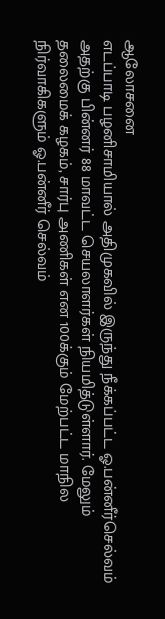ஆலோசனை
எடப்பாடி பழனிசாமியால் அதிமுகவில் இருந்து நீக்கப்பட்ட ஓ.பன்னீர்செல்வம் அதற்கு பின்னர் 88 மாவட்ட செயலாளர்கள் நியமித்டுள்ளார். மேலும் தலைமைக் கழகம், சார்பு அணிகள் என 100க்கும் மேற்பட்ட மாநில நிர்வாகிகளும் ஓ.பன்னீர் செல்வம்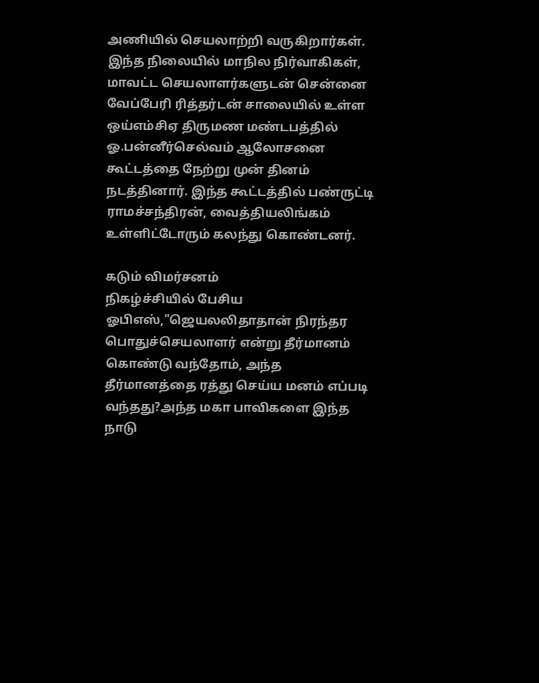அணியில் செயலாற்றி வருகிறார்கள். இந்த நிலையில் மாநில நிர்வாகிகள், மாவட்ட செயலாளர்களுடன் சென்னை வேப்பேரி ரித்தர்டன் சாலையில் உள்ள ஒய்எம்சிஏ திருமண மண்டபத்தில் ஓ.பன்னீர்செல்வம் ஆலோசனை கூட்டத்தை நேற்று முன் தினம் நடத்தினார். இந்த கூட்டத்தில் பண்ருட்டி ராமச்சந்திரன், வைத்தியலிங்கம் உள்ளிட்டோரும் கலந்து கொண்டனர்.

கடும் விமர்சனம்
நிகழ்ச்சியில் பேசிய ஓபிஎஸ்,"ஜெயலலிதாதான் நிரந்தர பொதுச்செயலாளர் என்று தீர்மானம் கொண்டு வந்தோம், அந்த தீர்மானத்தை ரத்து செய்ய மனம் எப்படி வந்தது?அந்த மகா பாவிகளை இந்த நாடு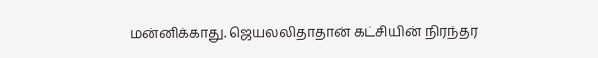மன்னிக்காது. ஜெயலலிதாதான் கட்சியின் நிரந்தர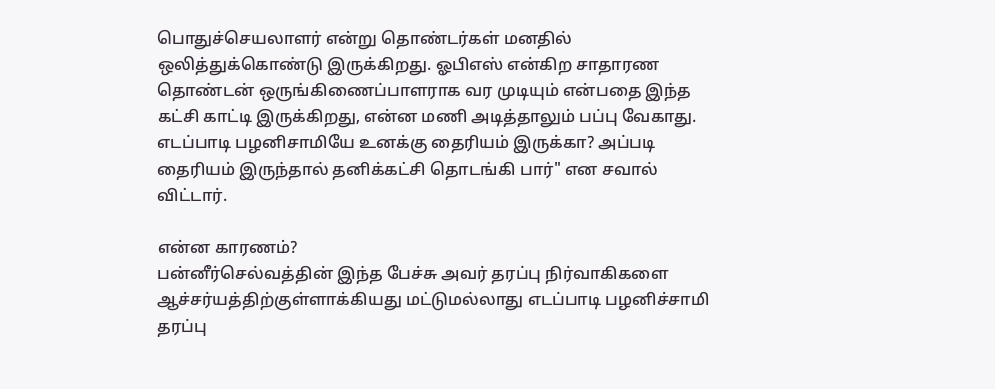பொதுச்செயலாளர் என்று தொண்டர்கள் மனதில் ஒலித்துக்கொண்டு இருக்கிறது. ஓபிஎஸ் என்கிற சாதாரண தொண்டன் ஒருங்கிணைப்பாளராக வர முடியும் என்பதை இந்த கட்சி காட்டி இருக்கிறது, என்ன மணி அடித்தாலும் பப்பு வேகாது. எடப்பாடி பழனிசாமியே உனக்கு தைரியம் இருக்கா? அப்படி தைரியம் இருந்தால் தனிக்கட்சி தொடங்கி பார்" என சவால் விட்டார்.

என்ன காரணம்?
பன்னீர்செல்வத்தின் இந்த பேச்சு அவர் தரப்பு நிர்வாகிகளை ஆச்சர்யத்திற்குள்ளாக்கியது மட்டுமல்லாது எடப்பாடி பழனிச்சாமி தரப்பு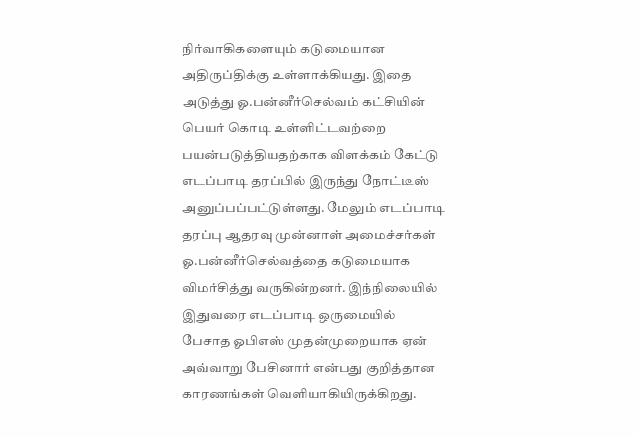நிர்வாகிகளையும் கடுமையான அதிருப்திக்கு உள்ளாக்கியது. இதை அடுத்து ஓ.பன்னீர்செல்வம் கட்சியின் பெயர் கொடி உள்ளிட்டவற்றை பயன்படுத்தியதற்காக விளக்கம் கேட்டு எடப்பாடி தரப்பில் இருந்து நோட்டீஸ் அனுப்பப்பட்டுள்ளது. மேலும் எடப்பாடி தரப்பு ஆதரவு முன்னாள் அமைச்சர்கள் ஓ.பன்னீர்செல்வத்தை கடுமையாக விமர்சித்து வருகின்றனர். இந்நிலையில் இதுவரை எடப்பாடி ஒருமையில் பேசாத ஓபிஎஸ் முதன்முறையாக ஏன் அவ்வாறு பேசினார் என்பது குறித்தான காரணங்கள் வெளியாகியிருக்கிறது.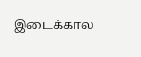இடைக்கால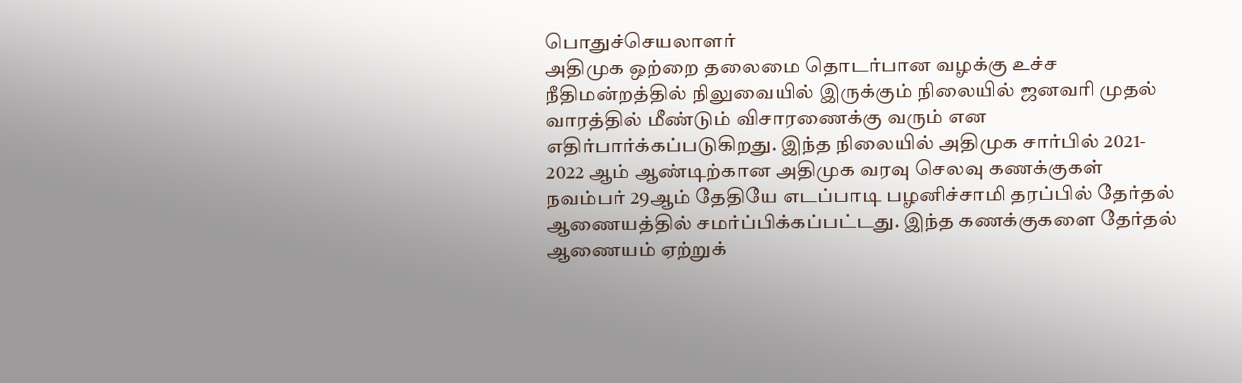பொதுச்செயலாளர்
அதிமுக ஒற்றை தலைமை தொடர்பான வழக்கு உச்ச நீதிமன்றத்தில் நிலுவையில் இருக்கும் நிலையில் ஜனவரி முதல் வாரத்தில் மீண்டும் விசாரணைக்கு வரும் என எதிர்பார்க்கப்படுகிறது. இந்த நிலையில் அதிமுக சார்பில் 2021- 2022 ஆம் ஆண்டிற்கான அதிமுக வரவு செலவு கணக்குகள் நவம்பர் 29ஆம் தேதியே எடப்பாடி பழனிச்சாமி தரப்பில் தேர்தல் ஆணையத்தில் சமர்ப்பிக்கப்பட்டது. இந்த கணக்குகளை தேர்தல் ஆணையம் ஏற்றுக்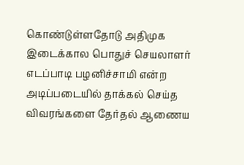கொண்டுள்ளதோடு அதிமுக இடைக்கால பொதுச் செயலாளர் எடப்பாடி பழனிச்சாமி என்ற அடிப்படையில் தாக்கல் செய்த விவரங்களை தேர்தல் ஆணைய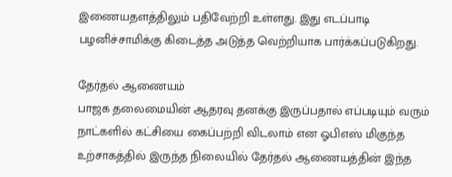இணையதளத்திலும் பதிவேற்றி உள்ளது. இது எடப்பாடி பழனிச்சாமிக்கு கிடைத்த அடுத்த வெற்றியாக பார்க்கப்படுகிறது.

தேர்தல் ஆணையம்
பாஜக தலைமையின் ஆதரவு தனக்கு இருப்பதால் எப்படியும் வரும் நாட்களில் கட்சியை கைப்பற்றி விடலாம் என ஓபிஎஸ் மிகுந்த உற்சாகத்தில் இருந்த நிலையில் தேர்தல் ஆணையத்தின் இந்த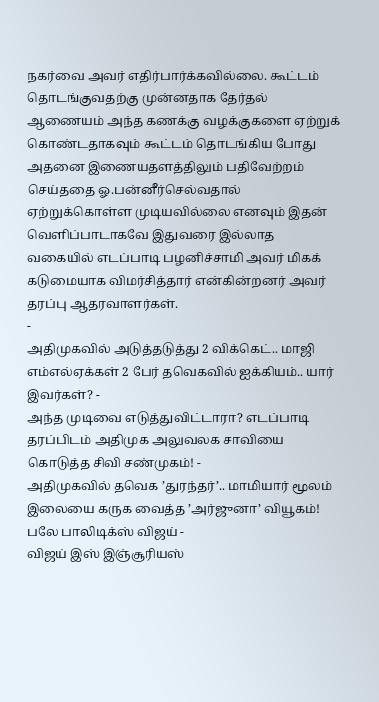நகர்வை அவர் எதிர்பார்க்கவில்லை. கூட்டம் தொடங்குவதற்கு முன்னதாக தேர்தல் ஆணையம் அந்த கணக்கு வழக்குகளை ஏற்றுக் கொண்டதாகவும் கூட்டம் தொடங்கிய போது அதனை இணையதளத்திலும் பதிவேற்றம் செய்ததை ஓ.பன்னீர்செல்வதால் ஏற்றுக்கொள்ள முடியவில்லை எனவும் இதன் வெளிப்பாடாகவே இதுவரை இல்லாத வகையில் எடப்பாடி பழனிச்சாமி அவர் மிகக் கடுமையாக விமர்சித்தார் என்கின்றனர் அவர் தரப்பு ஆதரவாளர்கள்.
-
அதிமுகவில் அடுத்தடுத்து 2 விக்கெட்.. மாஜி எம்எல்ஏக்கள் 2 பேர் தவெகவில் ஐக்கியம்.. யார் இவர்கள்? -
அந்த முடிவை எடுத்துவிட்டாரா? எடப்பாடி தரப்பிடம் அதிமுக அலுவலக சாவியை கொடுத்த சிவி சண்முகம்! -
அதிமுகவில் தவெக ’துரந்தர்’.. மாமியார் மூலம் இலையை கருக வைத்த ’அர்ஜுனா’ வியூகம்! பலே பாலிடிக்ஸ் விஜய் -
விஜய் இஸ் இஞ்சூரியஸ்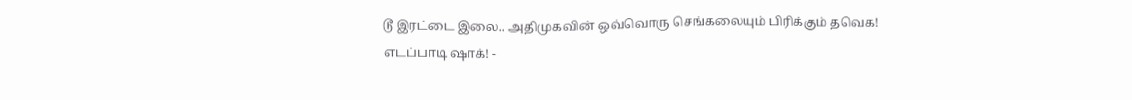டூ இரட்டை இலை.. அதிமுகவின் ஒவ்வொரு செங்கலையும் பிரிக்கும் தவெக! எடப்பாடி ஷாக்! -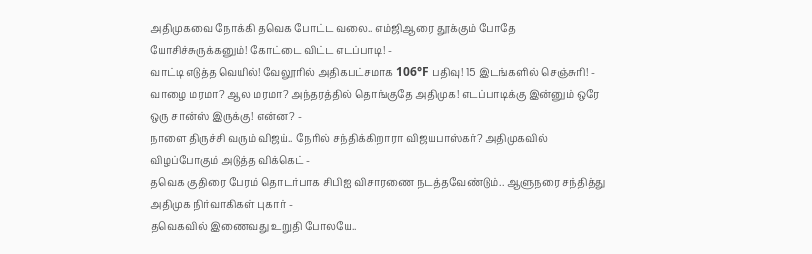அதிமுகவை நோக்கி தவெக போட்ட வலை.. எம்ஜிஆரை தூக்கும் போதே யோசிச்சுருக்கனும்! கோட்டை விட்ட எடப்பாடி! -
வாட்டி எடுத்த வெயில்! வேலூரில் அதிகபட்சமாக 106°F பதிவு! 15 இடங்களில் செஞ்சுரி! -
வாழை மரமா? ஆல மரமா? அந்தரத்தில் தொங்குதே அதிமுக! எடப்பாடிக்கு இன்னும் ஒரே ஒரு சான்ஸ் இருக்கு! என்ன? -
நாளை திருச்சி வரும் விஜய்.. நேரில் சந்திக்கிறாரா விஜயபாஸ்கர்? அதிமுகவில் விழப்போகும் அடுத்த விக்கெட் -
தவெக குதிரை பேரம் தொடர்பாக சிபிஐ விசாரணை நடத்தவேண்டும்.. ஆளுநரை சந்தித்து அதிமுக நிர்வாகிகள் புகார் -
தவெகவில் இணைவது உறுதி போலயே..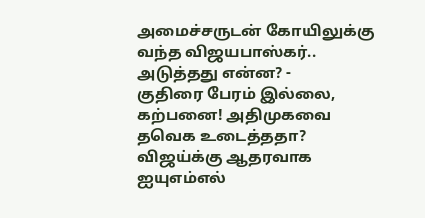அமைச்சருடன் கோயிலுக்கு வந்த விஜயபாஸ்கர்.. அடுத்தது என்ன? -
குதிரை பேரம் இல்லை, கற்பனை! அதிமுகவை தவெக உடைத்ததா? விஜய்க்கு ஆதரவாக ஐயுஎம்எல்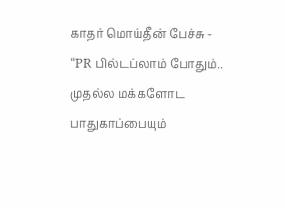காதர் மொய்தீன் பேச்சு -
“PR பில்டப்லாம் போதும்.. முதல்ல மக்களோட பாதுகாப்பையும்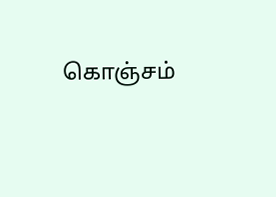கொஞ்சம்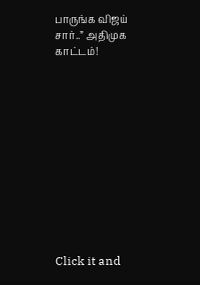பாருங்க விஜய் சார்..” அதிமுக காட்டம்!












Click it and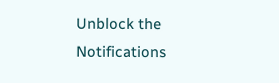Unblock the Notifications